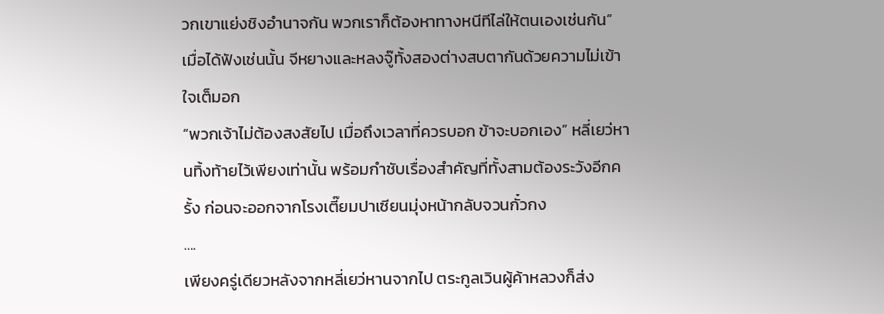วกเขาแย่งชิงอำนาจกัน พวกเราก็ต้องหาทางหนีทีไล่ให้ตนเองเช่นกัน”
เมื่อได้ฟังเช่นนั้น จีหยางและหลงจู๊ทั้งสองต่างสบตากันด้วยความไม่เข้าใจเต็มอก
“พวกเจ้าไม่ต้องสงสัยไป เมื่อถึงเวลาที่ควรบอก ข้าจะบอกเอง” หลี่เยว่หานทิ้งท้ายไว้เพียงเท่านั้น พร้อมกำชับเรื่องสำคัญที่ทั้งสามต้องระวังอีกครั้ง ก่อนจะออกจากโรงเตี๊ยมปาเซียนมุ่งหน้ากลับจวนกั๋วกง
….
เพียงครู่เดียวหลังจากหลี่เยว่หานจากไป ตระกูลเวินผู้ค้าหลวงก็ส่ง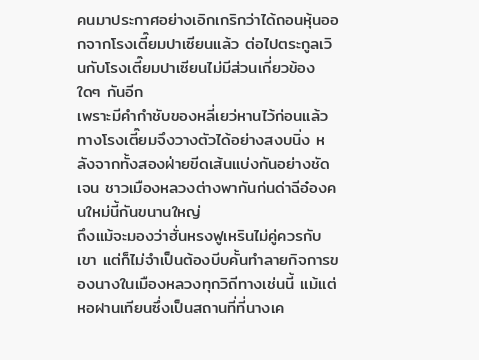คนมาประกาศอย่างเอิกเกริกว่าได้ถอนหุ้นออกจากโรงเตี๊ยมปาเซียนแล้ว ต่อไปตระกูลเวินกับโรงเตี๊ยมปาเซียนไม่มีส่วนเกี่ยวข้องใดๆ กันอีก
เพราะมีคำกำชับของหลี่เยว่หานไว้ก่อนแล้ว ทางโรงเตี๊ยมจึงวางตัวได้อย่างสงบนิ่ง หลังจากทั้งสองฝ่ายขีดเส้นแบ่งกันอย่างชัดเจน ชาวเมืองหลวงต่างพากันก่นด่าฉีอ๋องคนใหม่นี้กันขนานใหญ่
ถึงแม้จะมองว่าฮั่นหรงฟูเหรินไม่คู่ควรกับเขา แต่ก็ไม่จำเป็นต้องบีบคั้นทำลายกิจการของนางในเมืองหลวงทุกวิถีทางเช่นนี้ แม้แต่หอฝานเทียนซึ่งเป็นสถานที่ที่นางเค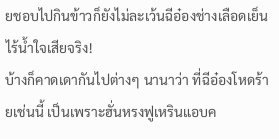ยชอบไปกินข้าวก็ยังไม่ละเว้นฉีอ๋องช่างเลือดเย็นไร้น้ำใจเสียจริง!
บ้างก็คาดเดากันไปต่างๆ นานาว่า ที่ฉีอ๋องโหดร้ายเช่นนี้ เป็นเพราะฮั่นหรงฟูเหรินแอบค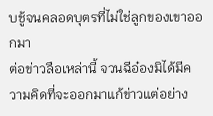บชู้จนคลอดบุตรที่ไม่ใช่ลูกของเขาออกมา
ต่อข่าวลือเหล่านี้ จวนฉีอ๋องมิได้มีความคิดที่จะออกมาแก้ข่าวแต่อย่าง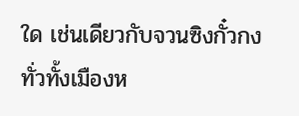ใด เช่นเดียวกับจวนซิงกั๋วกง
ทั่วทั้งเมืองห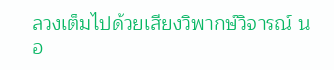ลวงเต็มไปด้วยเสียงวิพากษ์วิจารณ์ นอ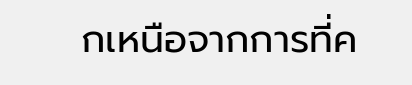กเหนือจากการที่ค